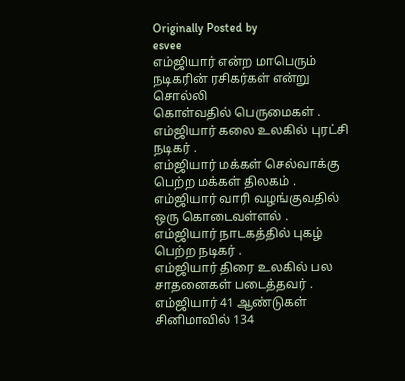Originally Posted by
esvee
எம்ஜியார் என்ற மாபெரும் நடிகரின் ரசிகர்கள் என்று சொல்லி
கொள்வதில் பெருமைகள் .
எம்ஜியார் கலை உலகில் புரட்சி நடிகர் .
எம்ஜியார் மக்கள் செல்வாக்கு பெற்ற மக்கள் திலகம் .
எம்ஜியார் வாரி வழங்குவதில் ஒரு கொடைவள்ளல் .
எம்ஜியார் நாடகத்தில் புகழ் பெற்ற நடிகர் .
எம்ஜியார் திரை உலகில் பல சாதனைகள் படைத்தவர் .
எம்ஜியார் 41 ஆண்டுகள் சினிமாவில் 134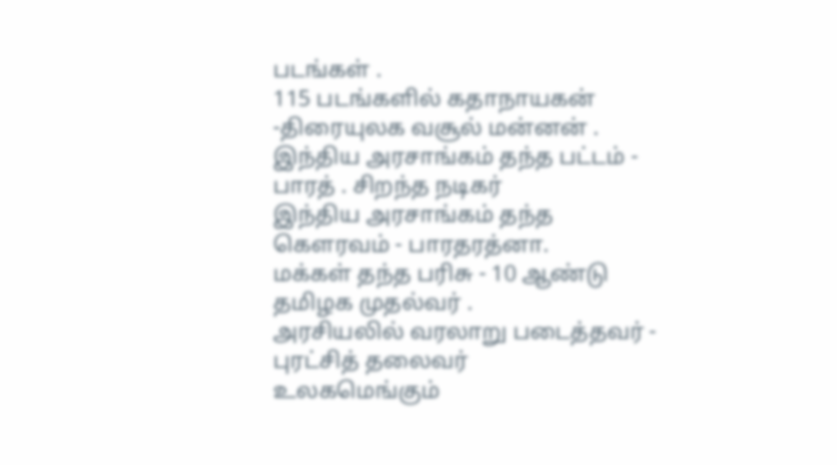படங்கள் .
115 படங்களில் கதாநாயகன் -திரையுலக வசூல் மன்னன் .
இந்திய அரசாங்கம் தந்த பட்டம் - பாரத் . சிறந்த நடிகர்
இந்திய அரசாங்கம் தந்த கெளரவம் - பாரதரத்னா.
மக்கள் தந்த பரிசு - 10 ஆண்டு தமிழக முதல்வர் .
அரசியலில் வரலாறு படைத்தவர் - புரட்சித் தலைவர்
உலகமெங்கும்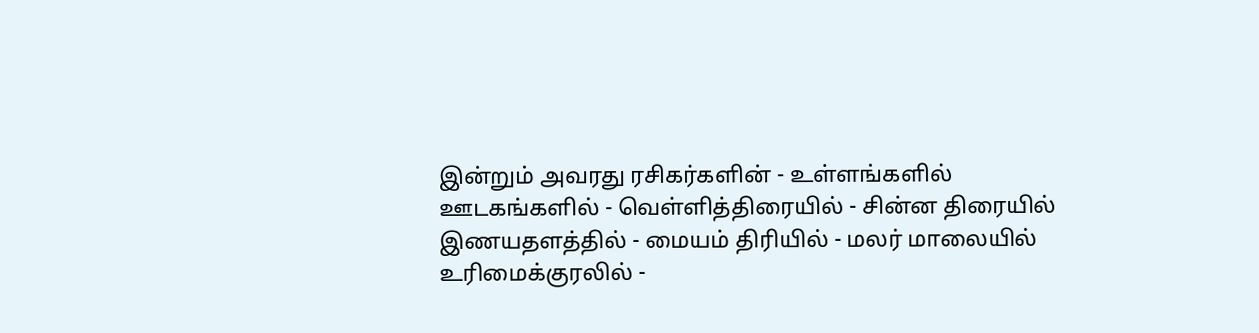இன்றும் அவரது ரசிகர்களின் - உள்ளங்களில்
ஊடகங்களில் - வெள்ளித்திரையில் - சின்ன திரையில்
இணயதளத்தில் - மையம் திரியில் - மலர் மாலையில்
உரிமைக்குரலில் -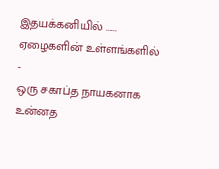இதயக்கனியில் ......
ஏழைகளின் உள்ளங்களில் -
ஒரு சகாப்த நாயகனாக
உன்னத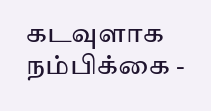கடவுளாக
நம்பிக்கை -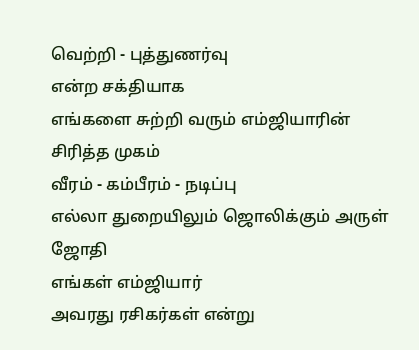வெற்றி - புத்துணர்வு
என்ற சக்தியாக
எங்களை சுற்றி வரும் எம்ஜியாரின்
சிரித்த முகம்
வீரம் - கம்பீரம் - நடிப்பு
எல்லா துறையிலும் ஜொலிக்கும் அருள் ஜோதி
எங்கள் எம்ஜியார்
அவரது ரசிகர்கள் என்று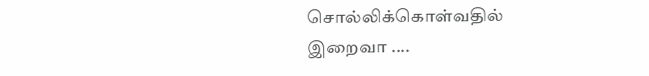சொல்லிக்கொள்வதில்
இறைவா ....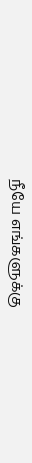நீயே எங்களுக்கு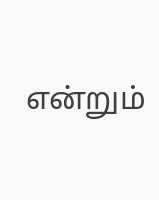என்றும்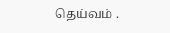தெய்வம் .